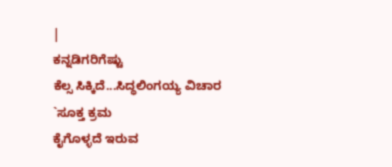|
ಕನ್ನಡಿಗರಿಗೆಷ್ಟು
ಕೆಲ್ಸ ಸಿಕ್ಕಿದೆ...ಸಿದ್ಧಲಿಂಗಯ್ಯ ವಿಚಾರ
`ಸೂಕ್ತ ಕ್ರಮ
ಕೈಗೊಳ್ಳದೆ ಇರುವ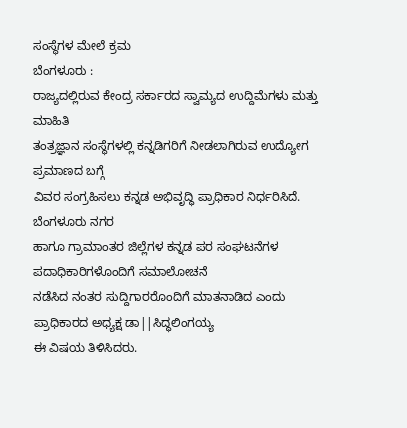ಸಂಸ್ಥೆಗಳ ಮೇಲೆ ಕ್ರಮ
ಬೆಂಗಳೂರು :
ರಾಜ್ಯದಲ್ಲಿರುವ ಕೇಂದ್ರ ಸರ್ಕಾರದ ಸ್ವಾಮ್ಯದ ಉದ್ದಿಮೆಗಳು ಮತ್ತು ಮಾಹಿತಿ
ತಂತ್ರಜ್ಞಾನ ಸಂಸ್ಥೆಗಳಲ್ಲಿ ಕನ್ನಡಿಗರಿಗೆ ನೀಡಲಾಗಿರುವ ಉದ್ಯೋಗ ಪ್ರಮಾಣದ ಬಗ್ಗೆ
ವಿವರ ಸಂಗ್ರಹಿಸಲು ಕನ್ನಡ ಅಭಿವೃದ್ಧಿ ಪ್ರಾಧಿಕಾರ ನಿರ್ಧರಿಸಿದೆ.
ಬೆಂಗಳೂರು ನಗರ
ಹಾಗೂ ಗ್ರಾಮಾಂತರ ಜಿಲ್ಲೆಗಳ ಕನ್ನಡ ಪರ ಸಂಘಟನೆಗಳ ಪದಾಧಿಕಾರಿಗಳೊಂದಿಗೆ ಸಮಾಲೋಚನೆ
ನಡೆಸಿದ ನಂತರ ಸುದ್ದಿಗಾರರೊಂದಿಗೆ ಮಾತನಾಡಿದ ಎಂದು ಪ್ರಾಧಿಕಾರದ ಅಧ್ಯಕ್ಷ ಡಾ||ಸಿದ್ಧಲಿಂಗಯ್ಯ
ಈ ವಿಷಯ ತಿಳಿಸಿದರು.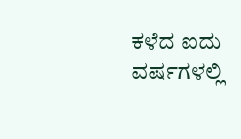ಕಳೆದ ಐದು
ವರ್ಷಗಳಲ್ಲಿ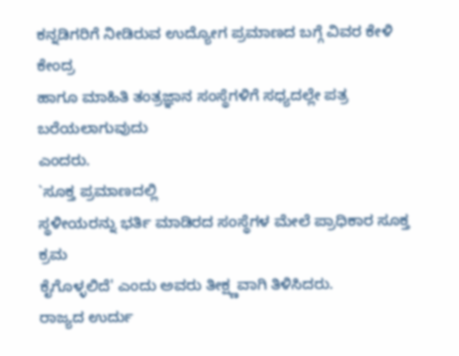ಕನ್ನಡಿಗರಿಗೆ ನೀಡಿರುವ ಉದ್ಯೋಗ ಪ್ರಮಾಣದ ಬಗ್ಗೆ ವಿವರ ಕೇಳಿ ಕೇಂದ್ರ
ಹಾಗೂ ಮಾಹಿತಿ ತಂತ್ರಜ್ಞಾನ ಸಂಸ್ಥೆಗಳಿಗೆ ಸಧ್ಯದಲ್ಲೇ ಪತ್ರ ಬರೆಯಲಾಗುವುದು
ಎಂದರು.
`ಸೂಕ್ತ ಪ್ರಮಾಣದಲ್ಲಿ
ಸ್ಥಳೀಯರನ್ನು ಭರ್ತಿ ಮಾಡಿರದ ಸಂಸ್ಥೆಗಳ ಮೇಲೆ ಪ್ರಾಧಿಕಾರ ಸೂಕ್ತ ಕ್ರಮ
ಕೈಗೊಳ್ಳಲಿದೆ' ಎಂದು ಅವರು ತೀಕ್ಷ್ಣವಾಗಿ ತಿಳಿಸಿದರು.
ರಾಜ್ಯದ ಉರ್ದು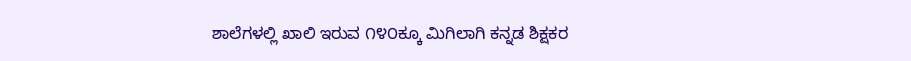ಶಾಲೆಗಳಲ್ಲಿ ಖಾಲಿ ಇರುವ ೧೪೦ಕ್ಕೂ ಮಿಗಿಲಾಗಿ ಕನ್ನಡ ಶಿಕ್ಷಕರ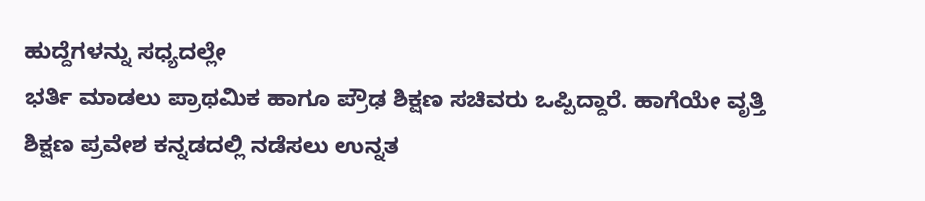ಹುದ್ದೆಗಳನ್ನು ಸಧ್ಯದಲ್ಲೇ
ಭರ್ತಿ ಮಾಡಲು ಪ್ರಾಥಮಿಕ ಹಾಗೂ ಪ್ರೌಢ ಶಿಕ್ಷಣ ಸಚಿವರು ಒಪ್ಪಿದ್ದಾರೆ. ಹಾಗೆಯೇ ವೃತ್ತಿ
ಶಿಕ್ಷಣ ಪ್ರವೇಶ ಕನ್ನಡದಲ್ಲಿ ನಡೆಸಲು ಉನ್ನತ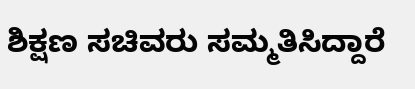ಶಿಕ್ಷಣ ಸಚಿವರು ಸಮ್ಮತಿಸಿದ್ದಾರೆ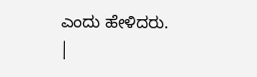ಎಂದು ಹೇಳಿದರು.
|